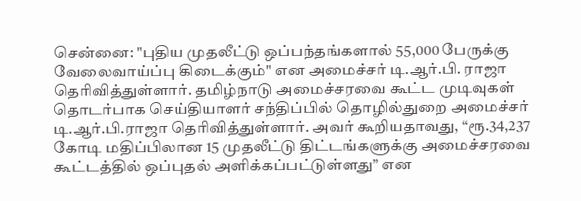சென்னை: "புதிய முதலீட்டு ஒப்பந்தங்களால் 55,000 பேருக்கு வேலைவாய்ப்பு கிடைக்கும்" என அமைச்சர் டி.ஆர்.பி. ராஜா தெரிவித்துள்ளார். தமிழ்நாடு அமைச்சரவை கூட்ட முடிவுகள் தொடர்பாக செய்தியாளர் சந்திப்பில் தொழில்துறை அமைச்சர் டி.ஆர்.பி.ராஜா தெரிவித்துள்ளார். அவர் கூறியதாவது, “ரூ.34,237 கோடி மதிப்பிலான 15 முதலீட்டு திட்டங்களுக்கு அமைச்சரவை கூட்டத்தில் ஒப்புதல் அளிக்கப்பட்டுள்ளது” என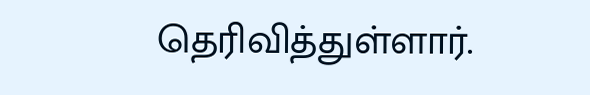தெரிவித்துள்ளார்.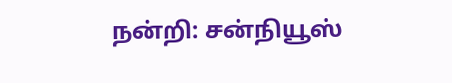நன்றி: சன்நியூஸ்